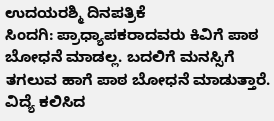ಉದಯರಶ್ಮಿ ದಿನಪತ್ರಿಕೆ
ಸಿಂದಗಿ: ಪ್ರಾಧ್ಯಾಪಕರಾದವರು ಕಿವಿಗೆ ಪಾಠ ಬೋಧನೆ ಮಾಡಲ್ಲ. ಬದಲಿಗೆ ಮನಸ್ಸಿಗೆ ತಗಲುವ ಹಾಗೆ ಪಾಠ ಬೋಧನೆ ಮಾಡುತ್ತಾರೆ. ವಿದ್ಯೆ ಕಲಿಸಿದ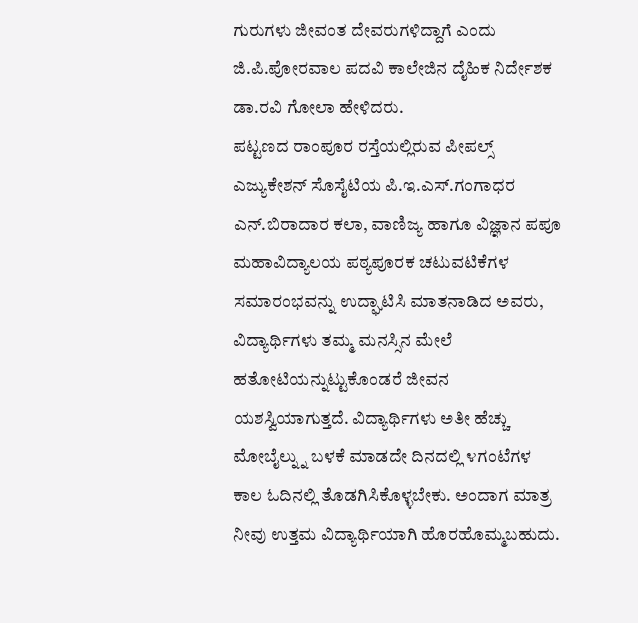ಗುರುಗಳು ಜೀವಂತ ದೇವರುಗಳಿದ್ದಾಗೆ ಎಂದು ಜಿ.ಪಿ.ಪೋರವಾಲ ಪದವಿ ಕಾಲೇಜಿನ ದೈಹಿಕ ನಿರ್ದೇಶಕ ಡಾ.ರವಿ ಗೋಲಾ ಹೇಳಿದರು.
ಪಟ್ಟಣದ ರಾಂಪೂರ ರಸ್ತೆಯಲ್ಲಿರುವ ಪೀಪಲ್ಸ್ ಎಜ್ಯುಕೇಶನ್ ಸೊಸೈಟಿಯ ಪಿ.ಇ.ಎಸ್.ಗಂಗಾಧರ ಎನ್.ಬಿರಾದಾರ ಕಲಾ, ವಾಣಿಜ್ಯ ಹಾಗೂ ವಿಜ್ಞಾನ ಪಪೂ ಮಹಾವಿದ್ಯಾಲಯ ಪಠ್ಯಪೂರಕ ಚಟುವಟಿಕೆಗಳ ಸಮಾರಂಭವನ್ನು ಉದ್ಘಾಟಿಸಿ ಮಾತನಾಡಿದ ಅವರು, ವಿದ್ಯಾರ್ಥಿಗಳು ತಮ್ಮ ಮನಸ್ಸಿನ ಮೇಲೆ ಹತೋಟಿಯನ್ನುಟ್ಟುಕೊಂಡರೆ ಜೀವನ ಯಶಸ್ವಿಯಾಗುತ್ತದೆ. ವಿದ್ಯಾರ್ಥಿಗಳು ಅತೀ ಹೆಚ್ಚು ಮೋಬೈಲ್ನ್ನು ಬಳಕೆ ಮಾಡದೇ ದಿನದಲ್ಲಿ ೪ಗಂಟೆಗಳ ಕಾಲ ಓದಿನಲ್ಲಿ ತೊಡಗಿಸಿಕೊಳ್ಳಬೇಕು. ಅಂದಾಗ ಮಾತ್ರ ನೀವು ಉತ್ತಮ ವಿದ್ಯಾರ್ಥಿಯಾಗಿ ಹೊರಹೊಮ್ಮಬಹುದು.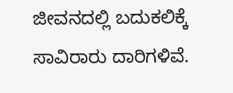ಜೀವನದಲ್ಲಿ ಬದುಕಲಿಕ್ಕೆ ಸಾವಿರಾರು ದಾರಿಗಳಿವೆ.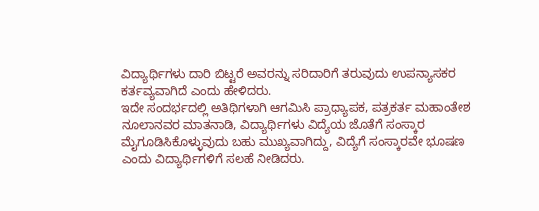ವಿದ್ಯಾರ್ಥಿಗಳು ದಾರಿ ಬಿಟ್ಟರೆ ಅವರನ್ನು ಸರಿದಾರಿಗೆ ತರುವುದು ಉಪನ್ಯಾಸಕರ ಕರ್ತವ್ಯವಾಗಿದೆ ಎಂದು ಹೇಳಿದರು.
ಇದೇ ಸಂದರ್ಭದಲ್ಲಿ ಅತಿಥಿಗಳಾಗಿ ಆಗಮಿಸಿ ಪ್ರಾಧ್ಯಾಪಕ, ಪತ್ರಕರ್ತ ಮಹಾಂತೇಶ ನೂಲಾನವರ ಮಾತನಾಡಿ, ವಿದ್ಯಾರ್ಥಿಗಳು ವಿದ್ಯೆಯ ಜೊತೆಗೆ ಸಂಸ್ಕಾರ ಮೈಗೂಡಿಸಿಕೊಳ್ಳುವುದು ಬಹು ಮುಖ್ಯವಾಗಿದ್ದು, ವಿದ್ಯೆಗೆ ಸಂಸ್ಕಾರವೇ ಭೂಷಣ ಎಂದು ವಿದ್ಯಾರ್ಥಿಗಳಿಗೆ ಸಲಹೆ ನೀಡಿದರು.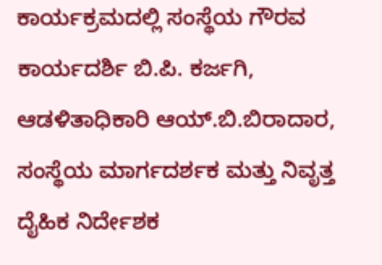ಕಾರ್ಯಕ್ರಮದಲ್ಲಿ ಸಂಸ್ಥೆಯ ಗೌರವ ಕಾರ್ಯದರ್ಶಿ ಬಿ.ಪಿ. ಕರ್ಜಗಿ, ಆಡಳಿತಾಧಿಕಾರಿ ಆಯ್.ಬಿ.ಬಿರಾದಾರ, ಸಂಸ್ಥೆಯ ಮಾರ್ಗದರ್ಶಕ ಮತ್ತು ನಿವೃತ್ತ ದೈಹಿಕ ನಿರ್ದೇಶಕ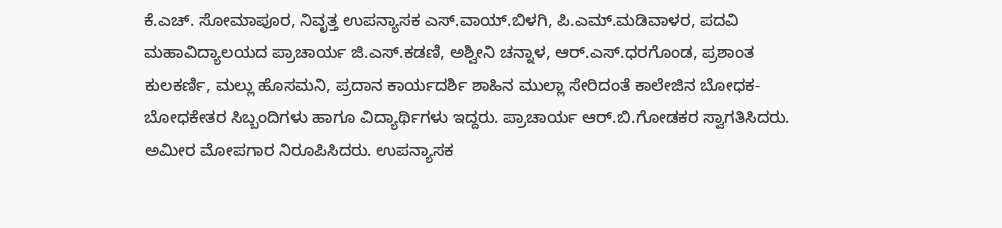ಕೆ.ಎಚ್. ಸೋಮಾಪೂರ, ನಿವೃತ್ತ ಉಪನ್ಯಾಸಕ ಎಸ್.ವಾಯ್.ಬಿಳಗಿ, ಪಿ.ಎಮ್.ಮಡಿವಾಳರ, ಪದವಿ ಮಹಾವಿದ್ಯಾಲಯದ ಪ್ರಾಚಾರ್ಯ ಜಿ.ಎಸ್.ಕಡಣಿ, ಅಶ್ವೀನಿ ಚನ್ನಾಳ, ಆರ್.ಎಸ್.ಧರಗೊಂಡ, ಪ್ರಶಾಂತ ಕುಲಕರ್ಣಿ, ಮಲ್ಲು ಹೊಸಮನಿ, ಪ್ರದಾನ ಕಾರ್ಯದರ್ಶಿ ಶಾಹಿನ ಮುಲ್ಲಾ ಸೇರಿದಂತೆ ಕಾಲೇಜಿನ ಬೋಧಕ-ಬೋಧಕೇತರ ಸಿಬ್ಬಂದಿಗಳು ಹಾಗೂ ವಿದ್ಯಾರ್ಥಿಗಳು ಇದ್ದರು. ಪ್ರಾಚಾರ್ಯ ಆರ್.ಬಿ.ಗೋಡಕರ ಸ್ವಾಗತಿಸಿದರು. ಅಮೀರ ಮೋಪಗಾರ ನಿರೂಪಿಸಿದರು. ಉಪನ್ಯಾಸಕ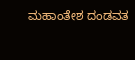ಮಹಾಂತೇಶ ದಂಡವತ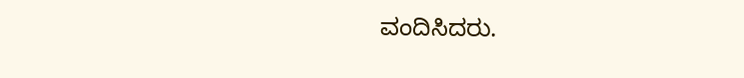ವಂದಿಸಿದರು.